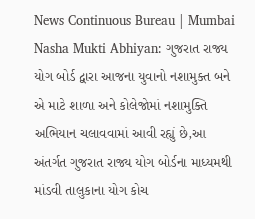News Continuous Bureau | Mumbai Nasha Mukti Abhiyan: ગુજરાત રાજ્ય યોગ બોર્ડ દ્વારા આજના યુવાનો નશામુક્ત બને એ માટે શાળા અને કોલેજોમાં નશામુક્તિ અભિયાન ચલાવવામાં આવી રહ્યું છે,આ અંતર્ગત ગુજરાત રાજ્ય યોગ બોર્ડના માધ્યમથી માંડવી તાલુકાના યોગ કોચ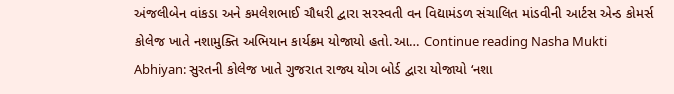અંજલીબેન વાંકડા અને કમલેશભાઈ ચૌધરી દ્વારા સરસ્વતી વન વિદ્યામંડળ સંચાલિત માંડવીની આર્ટસ એન્ડ કોમર્સ કોલેજ ખાતે નશામુક્તિ અભિયાન કાર્યક્રમ યોજાયો હતો.આ… Continue reading Nasha Mukti Abhiyan: સુરતની કોલેજ ખાતે ગુજરાત રાજ્ય યોગ બોર્ડ દ્વારા યોજાયો ‘નશા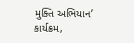મુક્તિ અભિયાન’ કાર્યક્રમ,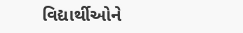વિદ્યાર્થીઓને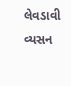લેવડાવી વ્યસન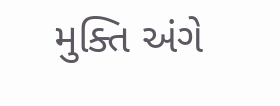મુક્તિ અંગે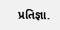પ્રતિજ્ઞા.